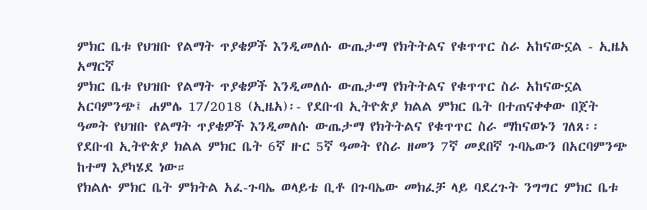ምክር ቤቱ የህዝቡ የልማት ጥያቄዎች እንዲመለሱ ውጤታማ የክትትልና የቁጥጥር ስራ አከናውኗል - ኢዜአ አማርኛ
ምክር ቤቱ የህዝቡ የልማት ጥያቄዎች እንዲመለሱ ውጤታማ የክትትልና የቁጥጥር ስራ አከናውኗል
አርባምንጭ፤ ሐምሌ 17/2018 (ኢዜአ)፡- የደቡብ ኢትዮጵያ ክልል ምክር ቤት በተጠናቀቀው በጀት ዓመት የህዝቡ የልማት ጥያቄዎች እንዲመለሱ ውጤታማ የክትትልና የቁጥጥር ስራ ማከናወኑን ገለጸ፡፡
የደቡብ ኢትዮጵያ ክልል ምክር ቤት 6ኛ ዙር 5ኛ ዓመት የስራ ዘመን 7ኛ መደበኛ ጉባኤውን በአርባምንጭ ከተማ እያካሄደ ነው።
የክልሉ ምክር ቤት ምክትል አፈ-ጉባኤ ወላይቴ ቢቶ በጉባኤው መክፈቻ ላይ ባደረጉት ንግግር ምክር ቤቱ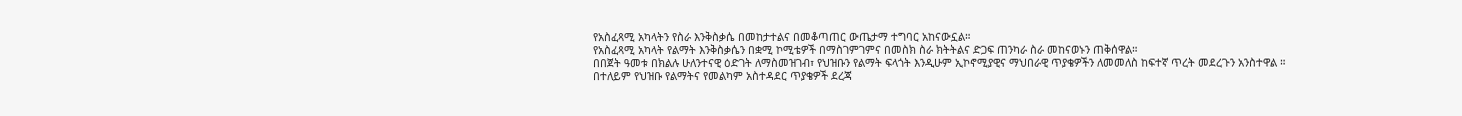የአስፈጻሚ አካላትን የስራ እንቅስቃሴ በመከታተልና በመቆጣጠር ውጤታማ ተግባር አከናውኗል።
የአስፈጻሚ አካላት የልማት እንቅስቃሴን በቋሚ ኮሚቴዎች በማስገምገምና በመስክ ስራ ክትትልና ድጋፍ ጠንካራ ስራ መከናወኑን ጠቅሰዋል።
በበጀት ዓመቱ በክልሉ ሁለንተናዊ ዕድገት ለማስመዝገብ፣ የህዝቡን የልማት ፍላጎት እንዲሁም ኢኮኖሚያዊና ማህበራዊ ጥያቄዎችን ለመመለስ ከፍተኛ ጥረት መደረጉን አንስተዋል ።
በተለይም የህዝቡ የልማትና የመልካም አስተዳደር ጥያቄዎች ደረጃ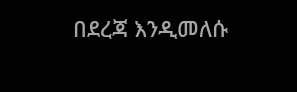በደረጃ እንዲመለሱ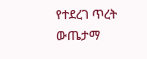የተደረገ ጥረት ውጤታማ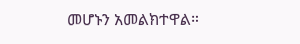መሆኑን አመልክተዋል።